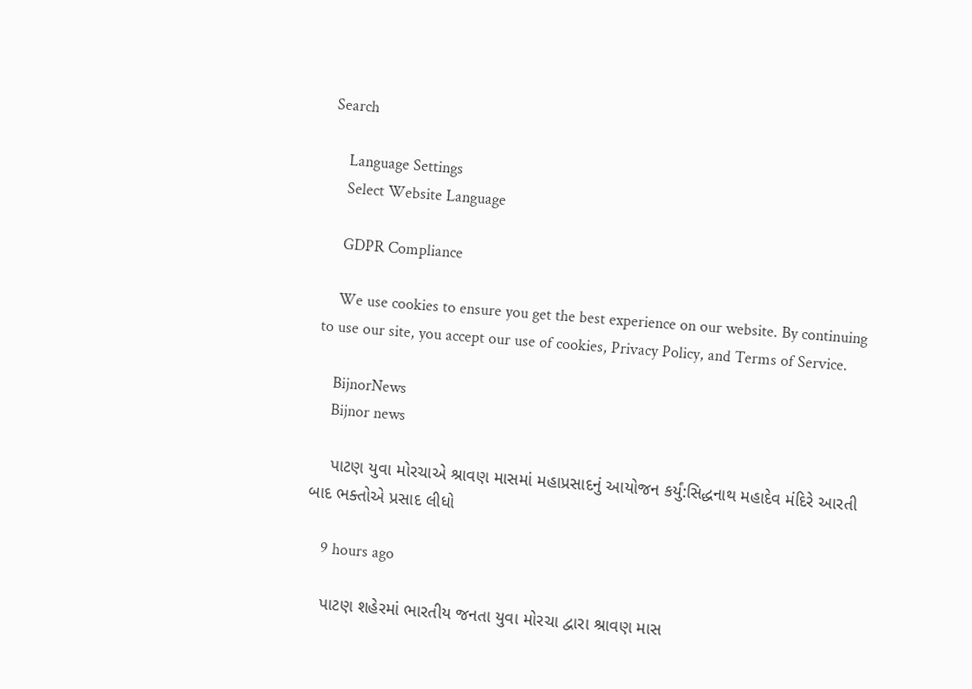Search

    Language Settings
    Select Website Language

    GDPR Compliance

    We use cookies to ensure you get the best experience on our website. By continuing to use our site, you accept our use of cookies, Privacy Policy, and Terms of Service.

    BijnorNews
    Bijnor news

    પાટણ યુવા મોરચાએ શ્રાવણ માસમાં મહાપ્રસાદનું આયોજન કર્યું:સિદ્ધનાથ મહાદેવ મંદિરે આરતી બાદ ભક્તોએ પ્રસાદ લીધો

    9 hours ago

    પાટણ શહેરમાં ભારતીય જનતા યુવા મોરચા દ્વારા શ્રાવણ માસ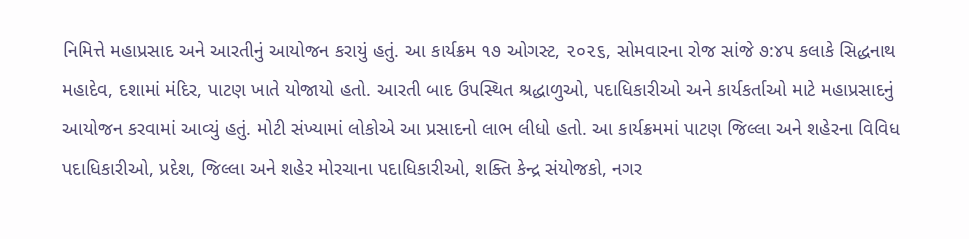નિમિત્તે મહાપ્રસાદ અને આરતીનું આયોજન કરાયું હતું. આ કાર્યક્રમ ૧૭ ઓગસ્ટ, ૨૦૨૬, સોમવારના રોજ સાંજે ૭:૪૫ કલાકે સિદ્ધનાથ મહાદેવ, દશામાં મંદિર, પાટણ ખાતે યોજાયો હતો. આરતી બાદ ઉપસ્થિત શ્રદ્ધાળુઓ, પદાધિકારીઓ અને કાર્યકર્તાઓ માટે મહાપ્રસાદનું આયોજન કરવામાં આવ્યું હતું. મોટી સંખ્યામાં લોકોએ આ પ્રસાદનો લાભ લીધો હતો. આ કાર્યક્રમમાં પાટણ જિલ્લા અને શહેરના વિવિધ પદાધિકારીઓ, પ્રદેશ, જિલ્લા અને શહેર મોરચાના પદાધિકારીઓ, શક્તિ કેન્દ્ર સંયોજકો, નગર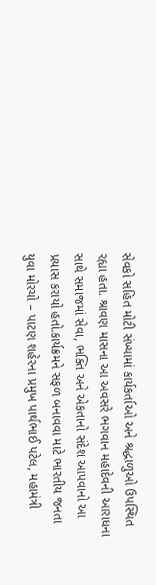સેવકો સહિત મોટી સંખ્યામાં કાર્યકર્તાઓ અને શ્રદ્ધાળુઓ ઉપસ્થિત રહ્યા હતા. શ્રાવણ માસના આ અવસરે ભગવાન મહાદેવની આરાધના સાથે સમાજમાં સેવા, ભક્તિ અને એકતાનો સંદેશ આપવાનો આ પ્રયાસ કરાયો હતો.કાર્યક્રમને સફળ બનાવવા માટે ભારતીય જનતા યુવા મોરચો – પાટણ શહેરના પ્રમુખ પાર્થભાઈ પટેલ, મહામંત્રી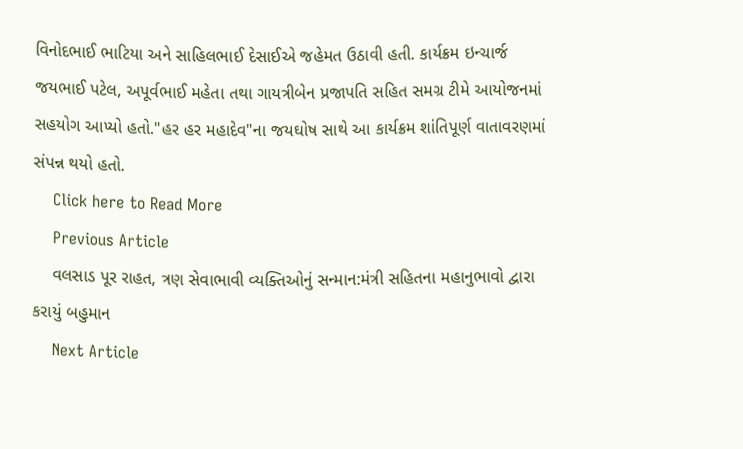વિનોદભાઈ ભાટિયા અને સાહિલભાઈ દેસાઈએ જહેમત ઉઠાવી હતી. કાર્યક્રમ ઇન્ચાર્જ જયભાઈ પટેલ, અપૂર્વભાઈ મહેતા તથા ગાયત્રીબેન પ્રજાપતિ સહિત સમગ્ર ટીમે આયોજનમાં સહયોગ આપ્યો હતો."હર હર મહાદેવ"ના જયઘોષ સાથે આ કાર્યક્રમ શાંતિપૂર્ણ વાતાવરણમાં સંપન્ન થયો હતો.
    Click here to Read More
    Previous Article
    વલસાડ પૂર રાહત, ત્રણ સેવાભાવી વ્યક્તિઓનું સન્માન:મંત્રી સહિતના મહાનુભાવો દ્વારા કરાયું બહુમાન
    Next Article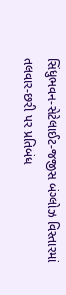સિંધુભવન-સેટેલાઈટ-જજીસ બંગ્લોઝ વિસ્તારમાં તલવાર-છરી પર પ્રતિબંધ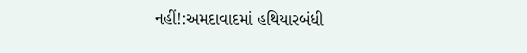નહીં!:અમદાવાદમાં હથિયારબંધી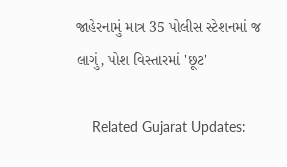જાહેરનામું માત્ર 35 પોલીસ સ્ટેશનમાં જ લાગું, પોશ વિસ્તારમાં 'છૂટ'

    Related Gujarat Updates: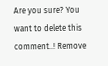Are you sure? You want to delete this comment..! Remove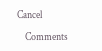Cancel

    Comments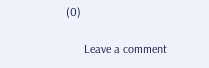(0)

      Leave a comment